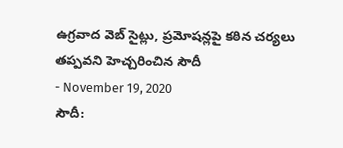ఉగ్రవాద వెబ్ సైట్లు, ప్రమోషన్లపై కఠిన చర్యలు తప్పవని హెచ్చరించిన సౌదీ
- November 19, 2020
సౌదీ: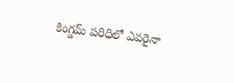కింగ్డమ్ పరిధిలో ఎవరైనా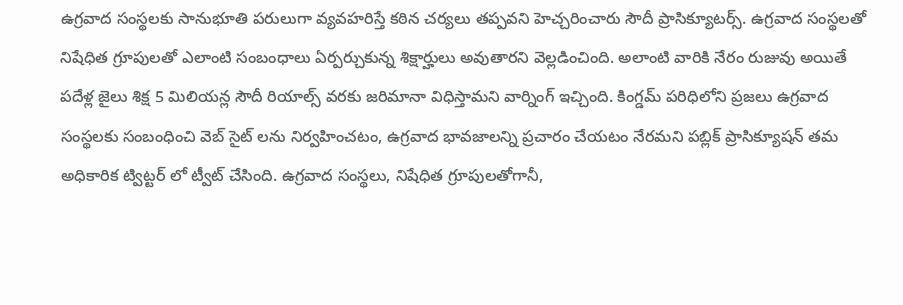ఉగ్రవాద సంస్థలకు సానుభూతి పరులుగా వ్యవహరిస్తే కఠిన చర్యలు తప్పవని హెచ్చరించారు సౌదీ ప్రాసిక్యూటర్స్. ఉగ్రవాద సంస్థలతో నిషేధిత గ్రూపులతో ఎలాంటి సంబంధాలు ఏర్పర్చుకున్న శిక్షార్హులు అవుతారని వెల్లడించింది. అలాంటి వారికి నేరం రుజువు అయితే పదేళ్ల జైలు శిక్ష 5 మిలియన్ల సౌదీ రియాల్స్ వరకు జరిమానా విధిస్తామని వార్నింగ్ ఇచ్చింది. కింగ్డమ్ పరిధిలోని ప్రజలు ఉగ్రవాద సంస్థలకు సంబంధించి వెబ్ సైట్ లను నిర్వహించటం, ఉగ్రవాద భావజాలన్ని ప్రచారం చేయటం నేరమని పబ్లిక్ ప్రాసిక్యూషన్ తమ అధికారిక ట్విట్టర్ లో ట్వీట్ చేసింది. ఉగ్రవాద సంస్థలు, నిషేధిత గ్రూపులతోగానీ,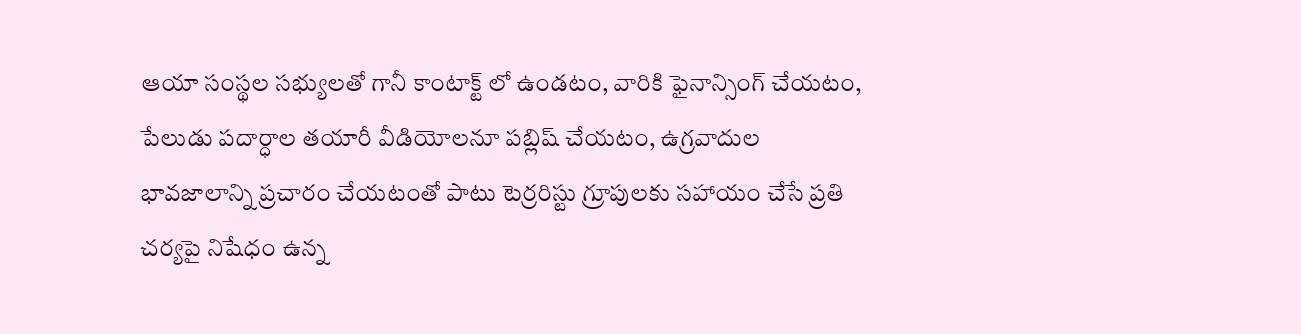ఆయా సంస్థల సభ్యులతో గానీ కాంటాక్ట్ లో ఉండటం, వారికి ఫైనాన్సింగ్ చేయటం, పేలుడు పదార్ధాల తయారీ వీడియోలనూ పబ్లిష్ చేయటం, ఉగ్రవాదుల భావజాలాన్ని ప్రచారం చేయటంతో పాటు టెర్రరిస్టు గ్రూపులకు సహాయం చేసే ప్రతి చర్యపై నిషేధం ఉన్న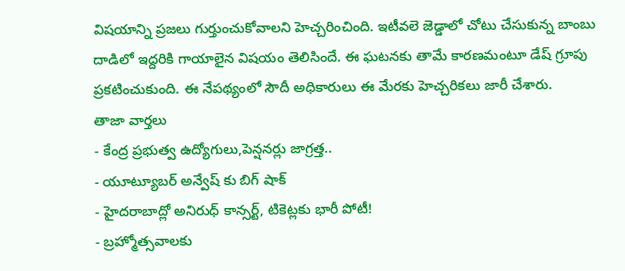విషయాన్ని ప్రజలు గుర్తుంచుకోవాలని హెచ్చరించింది. ఇటీవలె జెడ్డాలో చోటు చేసుకున్న బాంబు దాడిలో ఇద్దరికి గాయాలైన విషయం తెలిసిందే. ఈ ఘటనకు తామే కారణమంటూ డేష్ గ్రూపు ప్రకటించుకుంది. ఈ నేపథ్యంలో సౌదీ అధికారులు ఈ మేరకు హెచ్చరికలు జారీ చేశారు.
తాజా వార్తలు
- కేంద్ర ప్రభుత్వ ఉద్యోగులు,పెన్షనర్లు జాగ్రత్త..
- యూట్యూబర్ అన్వేష్ కు బిగ్ షాక్
- హైదరాబాద్లో అనిరుధ్ కాన్సర్ట్, టికెట్లకు భారీ పోటీ!
- బ్రహ్మోత్సవాలకు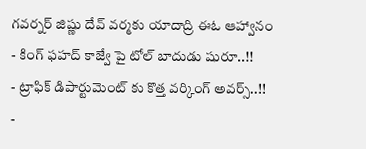గవర్నర్ జిష్ణు దేవ్ వర్మకు యాదాద్రి ఈఓ ఆహ్వానం
- కింగ్ ఫహద్ కాజ్వే పై టోల్ బాదుడు షురూ..!!
- ట్రాఫిక్ డిపార్టుమెంట్ కు కొత్త వర్కింగ్ అవర్స్..!!
-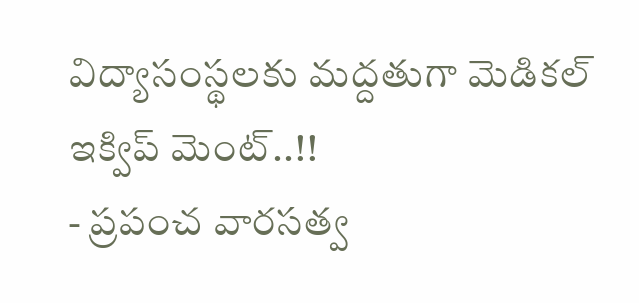విద్యాసంస్థలకు మద్దతుగా మెడికల్ ఇక్విప్ మెంట్..!!
- ప్రపంచ వారసత్వ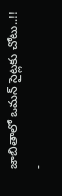జాబితాలో ఒమన్ సైట్లకు చోటు..!!
-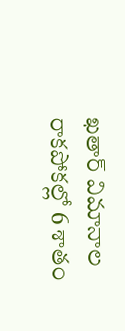ఖతార్ విమానాల రాకపోకల్లో 6 శాతం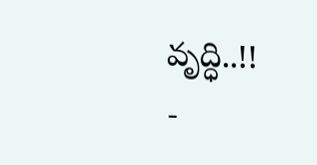వృద్ధి..!!
-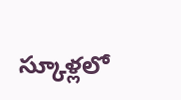స్కూళ్లలో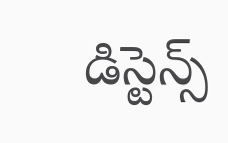డిస్టెన్స్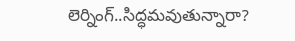లెర్నింగ్..సిద్ధమవుతున్నారా?